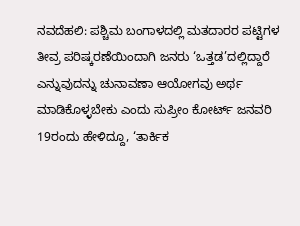ನವದೆಹಲಿ: ಪಶ್ಚಿಮ ಬಂಗಾಳದಲ್ಲಿ ಮತದಾರರ ಪಟ್ಟಿಗಳ ತೀವ್ರ ಪರಿಷ್ಕರಣೆಯಿಂದಾಗಿ ಜನರು ‘ಒತ್ತಡ’ದಲ್ಲಿದ್ದಾರೆ ಎನ್ನುವುದನ್ನು ಚುನಾವಣಾ ಆಯೋಗವು ಅರ್ಥ ಮಾಡಿಕೊಳ್ಳಬೇಕು ಎಂದು ಸುಪ್ರೀಂ ಕೋರ್ಟ್ ಜನವರಿ 19ರಂದು ಹೇಳಿದ್ದೂ, ‘ತಾರ್ಕಿಕ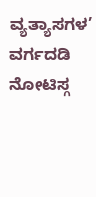ವ್ಯತ್ಯಾಸಗಳ’ ವರ್ಗದಡಿ ನೋಟಿಸ್ಗ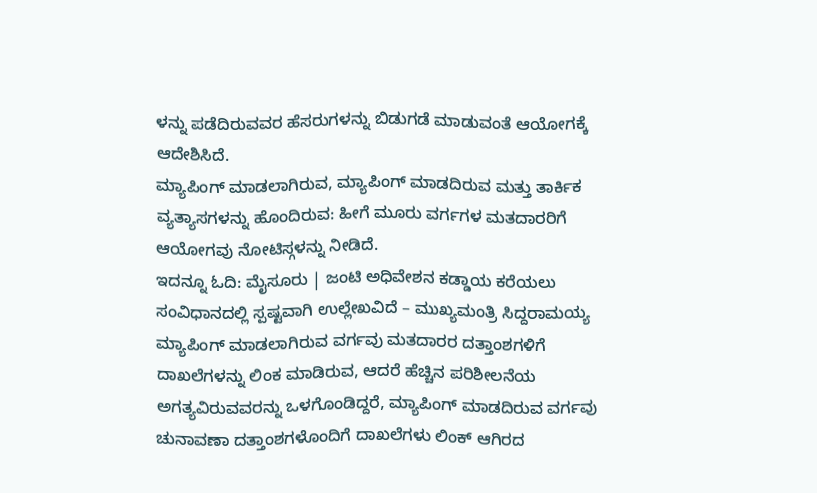ಳನ್ನು ಪಡೆದಿರುವವರ ಹೆಸರುಗಳನ್ನು ಬಿಡುಗಡೆ ಮಾಡುವಂತೆ ಆಯೋಗಕ್ಕೆ ಆದೇಶಿಸಿದೆ.
ಮ್ಯಾಪಿಂಗ್ ಮಾಡಲಾಗಿರುವ, ಮ್ಯಾಪಿಂಗ್ ಮಾಡದಿರುವ ಮತ್ತು ತಾರ್ಕಿಕ ವ್ಯತ್ಯಾಸಗಳನ್ನು ಹೊಂದಿರುವ: ಹೀಗೆ ಮೂರು ವರ್ಗಗಳ ಮತದಾರರಿಗೆ ಆಯೋಗವು ನೋಟಿಸ್ಗಳನ್ನು ನೀಡಿದೆ.
ಇದನ್ನೂ ಓದಿ: ಮೈಸೂರು | ಜಂಟಿ ಅಧಿವೇಶನ ಕಡ್ಡಾಯ ಕರೆಯಲು ಸಂವಿಧಾನದಲ್ಲಿ ಸ್ಪಷ್ಟವಾಗಿ ಉಲ್ಲೇಖವಿದೆ – ಮುಖ್ಯಮಂತ್ರಿ ಸಿದ್ದರಾಮಯ್ಯ
ಮ್ಯಾಪಿಂಗ್ ಮಾಡಲಾಗಿರುವ ವರ್ಗವು ಮತದಾರರ ದತ್ತಾಂಶಗಳಿಗೆ ದಾಖಲೆಗಳನ್ನು ಲಿಂಕ ಮಾಡಿರುವ, ಆದರೆ ಹೆಚ್ಚಿನ ಪರಿಶೀಲನೆಯ ಅಗತ್ಯವಿರುವವರನ್ನು ಒಳಗೊಂಡಿದ್ದರೆ, ಮ್ಯಾಪಿಂಗ್ ಮಾಡದಿರುವ ವರ್ಗವು ಚುನಾವಣಾ ದತ್ತಾಂಶಗಳೊಂದಿಗೆ ದಾಖಲೆಗಳು ಲಿಂಕ್ ಆಗಿರದ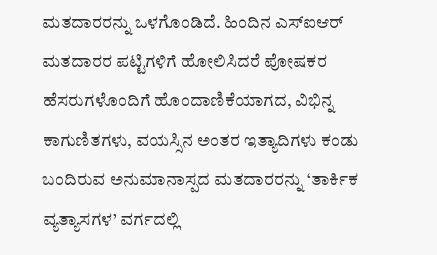ಮತದಾರರನ್ನು ಒಳಗೊಂಡಿದೆ. ಹಿಂದಿನ ಎಸ್ಐಆರ್ ಮತದಾರರ ಪಟ್ಟಿಗಳಿಗೆ ಹೋಲಿಸಿದರೆ ಪೋಷಕರ ಹೆಸರುಗಳೊಂದಿಗೆ ಹೊಂದಾಣಿಕೆಯಾಗದ, ವಿಭಿನ್ನ ಕಾಗುಣಿತಗಳು, ವಯಸ್ಸಿನ ಅಂತರ ಇತ್ಯಾದಿಗಳು ಕಂಡು ಬಂದಿರುವ ಅನುಮಾನಾಸ್ಪದ ಮತದಾರರನ್ನು ‘ತಾರ್ಕಿಕ ವ್ಯತ್ಯಾಸಗಳ’ ವರ್ಗದಲ್ಲಿ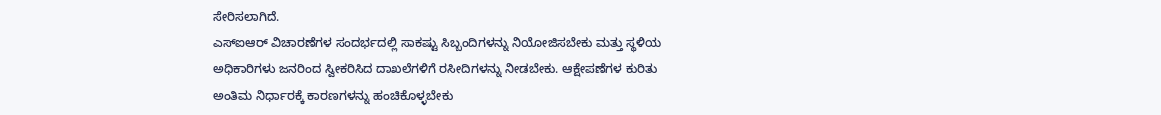ಸೇರಿಸಲಾಗಿದೆ.
ಎಸ್ಐಆರ್ ವಿಚಾರಣೆಗಳ ಸಂದರ್ಭದಲ್ಲಿ ಸಾಕಷ್ಟು ಸಿಬ್ಬಂದಿಗಳನ್ನು ನಿಯೋಜಿಸಬೇಕು ಮತ್ತು ಸ್ಥಳಿಯ ಅಧಿಕಾರಿಗಳು ಜನರಿಂದ ಸ್ವೀಕರಿಸಿದ ದಾಖಲೆಗಳಿಗೆ ರಸೀದಿಗಳನ್ನು ನೀಡಬೇಕು. ಆಕ್ಷೇಪಣೆಗಳ ಕುರಿತು ಅಂತಿಮ ನಿರ್ಧಾರಕ್ಕೆ ಕಾರಣಗಳನ್ನು ಹಂಚಿಕೊಳ್ಳಬೇಕು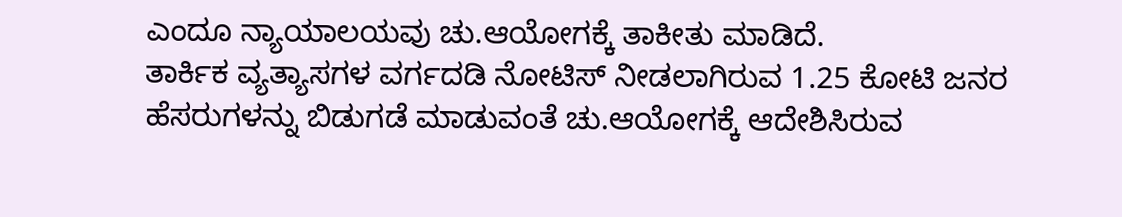ಎಂದೂ ನ್ಯಾಯಾಲಯವು ಚು.ಆಯೋಗಕ್ಕೆ ತಾಕೀತು ಮಾಡಿದೆ.
ತಾರ್ಕಿಕ ವ್ಯತ್ಯಾಸಗಳ ವರ್ಗದಡಿ ನೋಟಿಸ್ ನೀಡಲಾಗಿರುವ 1.25 ಕೋಟಿ ಜನರ ಹೆಸರುಗಳನ್ನು ಬಿಡುಗಡೆ ಮಾಡುವಂತೆ ಚು.ಆಯೋಗಕ್ಕೆ ಆದೇಶಿಸಿರುವ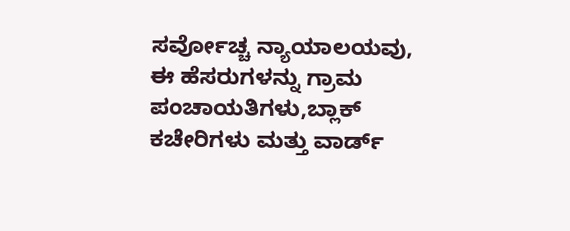ಸರ್ವೋಚ್ಚ ನ್ಯಾಯಾಲಯವು, ಈ ಹೆಸರುಗಳನ್ನು ಗ್ರಾಮ ಪಂಚಾಯತಿಗಳು,ಬ್ಲಾಕ್ ಕಚೇರಿಗಳು ಮತ್ತು ವಾರ್ಡ್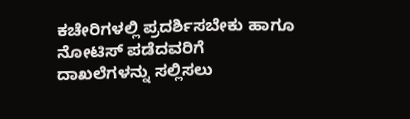ಕಚೇರಿಗಳಲ್ಲಿ ಪ್ರದರ್ಶಿಸಬೇಕು ಹಾಗೂ ನೋಟಿಸ್ ಪಡೆದವರಿಗೆ ದಾಖಲೆಗಳನ್ನು ಸಲ್ಲಿಸಲು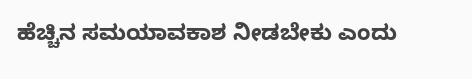ಹೆಚ್ಚಿನ ಸಮಯಾವಕಾಶ ನೀಡಬೇಕು ಎಂದು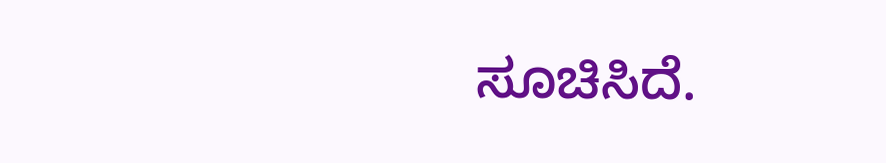ಸೂಚಿಸಿದೆ.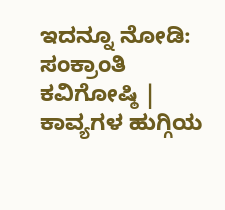ಇದನ್ನೂ ನೋಡಿ: ಸಂಕ್ರಾಂತಿ ಕವಿಗೋಷ್ಠಿ | ಕಾವ್ಯಗಳ ಹುಗ್ಗಿಯ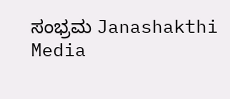ಸಂಭ್ರಮ Janashakthi Media